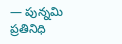— పున్నమి ప్రతినిధి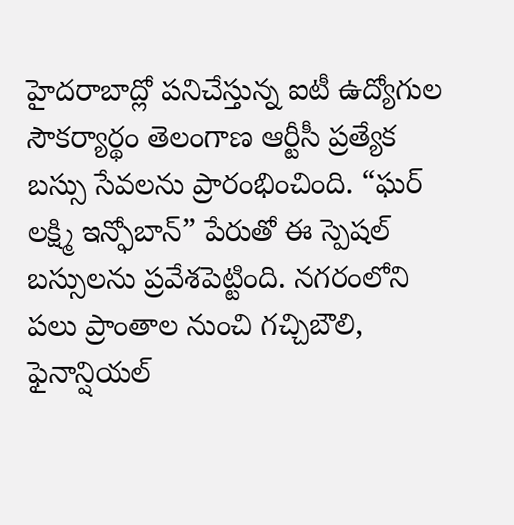హైదరాబాద్లో పనిచేస్తున్న ఐటీ ఉద్యోగుల సౌకర్యార్థం తెలంగాణ ఆర్టీసీ ప్రత్యేక బస్సు సేవలను ప్రారంభించింది. “ఘర్ లక్ష్మి ఇన్ఫోబాన్” పేరుతో ఈ స్పెషల్ బస్సులను ప్రవేశపెట్టింది. నగరంలోని పలు ప్రాంతాల నుంచి గచ్చిబౌలి, ఫైనాన్షియల్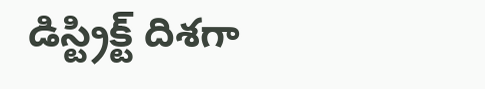డిస్ట్రిక్ట్ దిశగా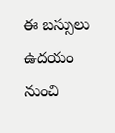ఈ బస్సులు ఉదయం నుంచి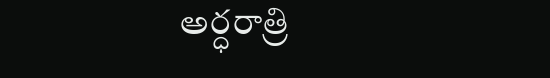అర్ధరాత్రి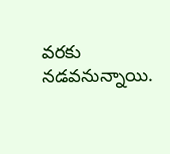వరకు నడవనున్నాయి.